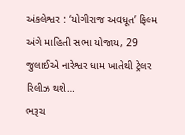અંકલેશ્વર : ‘યોગીરાજ અવધૂત’ ફિલ્મ અંગે માહિતી સભા યોજાય, 29 જુલાઈએ નારેશ્વર ધામ ખાતેથી ટ્રેલર રિલીઝ થશે…
ભરૂચ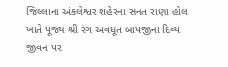જિલ્લાના અંકલેશ્વર શહેરના સનત રાણા હોલ ખાતે પૂજ્ય શ્રી રંગ અવધૂત બાપજીના દિવ્ય જીવન પર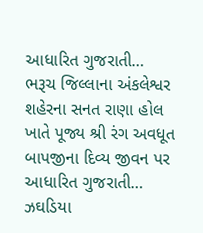આધારિત ગુજરાતી…
ભરૂચ જિલ્લાના અંકલેશ્વર શહેરના સનત રાણા હોલ ખાતે પૂજ્ય શ્રી રંગ અવધૂત બાપજીના દિવ્ય જીવન પર આધારિત ગુજરાતી…
ઝઘડિયા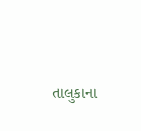તાલુકાના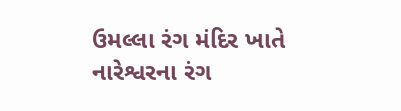ઉમલ્લા રંગ મંદિર ખાતે નારેશ્વરના રંગ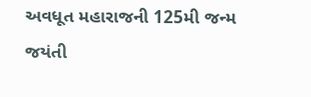અવધૂત મહારાજની 125મી જન્મ જયંતી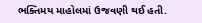ભક્તિમય માહોલમાં ઉજવણી થઈ હતી.